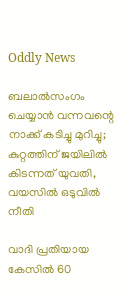Oddly News

ബലാല്‍സംഗം ചെയ്യാന്‍ വന്നവന്റെ നാക്ക് കടിച്ചു മുറിച്ചു; കുറ്റത്തിന് ജയിലില്‍ കിടന്നത് യുവതി, വയസില്‍ ഒടുവില്‍ നീതി

വാദി പ്രതിയായ കേസില്‍ 60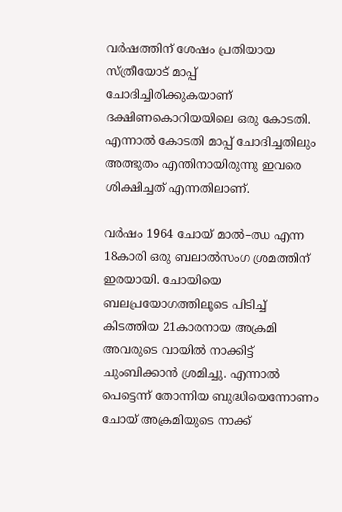വര്‍ഷത്തിന് ശേഷം പ്രതിയായ സ്ത്രീയോട് മാപ്പ് ചോദിച്ചിരിക്കുകയാണ് ദക്ഷിണകൊറിയയിലെ ഒരു കോടതി. എന്നാല്‍ കോടതി മാപ്പ് ചോദിച്ചതിലും അത്ഭുതം എന്തിനായിരുന്നു ഇവരെ ശിക്ഷിച്ചത് എന്നതിലാണ്.

വര്‍ഷം 1964 ചോയ് മാല്‍–ഝ എന്ന 18കാരി ഒരു ബലാല്‍സംഗ ശ്രമത്തിന് ഇരയായി. ചോയിയെ ബലപ്രയോഗത്തിലൂടെ പിടിച്ച് കിടത്തിയ 21കാരനായ അക്രമി അവരുടെ വായില്‍ നാക്കിട്ട് ചുംബിക്കാന്‍ ശ്രമിച്ചു. എന്നാല്‍ പെട്ടെന്ന് തോന്നിയ ബുദ്ധിയെന്നോണം ചോയ് അക്രമിയുടെ നാക്ക്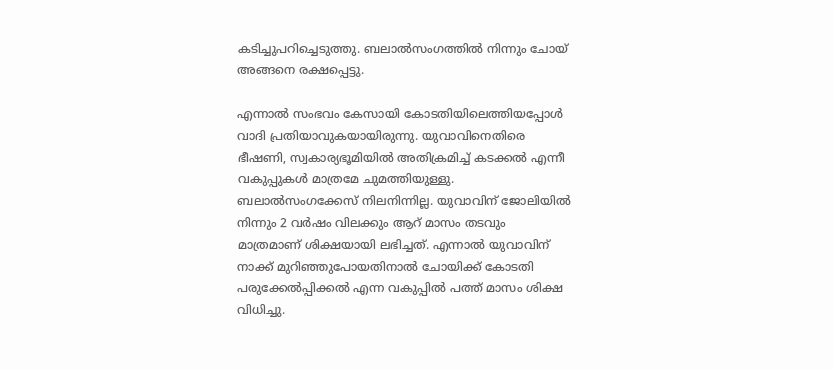കടിച്ചുപറിച്ചെടുത്തു. ബലാല്‍സംഗത്തില്‍ നിന്നും ചോയ് അങ്ങനെ രക്ഷപ്പെട്ടു.

എന്നാല്‍ സംഭവം കേസായി കോടതിയിലെത്തിയപ്പോള്‍ വാദി പ്രതിയാവുകയായിരുന്നു. യുവാവിനെതിരെ ഭീഷണി, സ്വകാര്യഭൂമിയില്‍ അതിക്രമിച്ച് കടക്കല്‍ എന്നീ വകുപ്പുകള്‍ മാത്രമേ ചുമത്തിയുള്ളു. ബലാല്‍സംഗക്കേസ് നിലനിന്നില്ല. യുവാവിന് ജോലിയില്‍ നിന്നും 2 വര്‍ഷം വിലക്കും ആറ് മാസം തടവും മാത്രമാണ് ശിക്ഷയായി ലഭിച്ചത്. എന്നാല്‍ യുവാവിന് നാക്ക് മുറിഞ്ഞുപോയതിനാല്‍ ചോയിക്ക് കോടതി പരുക്കേല്‍പ്പിക്കല്‍ എന്ന വകുപ്പില്‍ പത്ത് മാസം ശിക്ഷ വിധിച്ചു.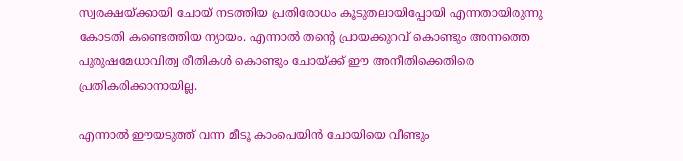സ്വരക്ഷയ്ക്കായി ചോയ് നടത്തിയ പ്രതിരോധം കൂടുതലായിപ്പോയി എന്നതായിരുന്നു കോടതി കണ്ടെത്തിയ ന്യായം. എന്നാല്‍ തന്റെ പ്രായക്കുറവ് കൊണ്ടും അന്നത്തെ പുരുഷമേധാവിത്വ രീതികള്‍ കൊണ്ടും ചോയ്ക്ക് ഈ അനീതിക്കെതിരെ പ്രതികരിക്കാനായില്ല.

എന്നാല്‍ ഈയടുത്ത് വന്ന മീടൂ കാംപെയിന്‍ ചോയിയെ വീണ്ടും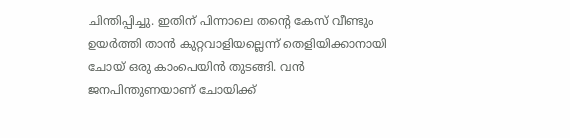ചിന്തിപ്പിച്ചു. ഇതിന് പിന്നാലെ തന്റെ കേസ് വീണ്ടും ഉയര്‍ത്തി താന്‍ കുറ്റവാളിയല്ലെന്ന് തെളിയിക്കാനായി ചോയ് ഒരു കാംപെയിന്‍ തുടങ്ങി. വന്‍ ജനപിന്തുണയാണ് ചോയിക്ക്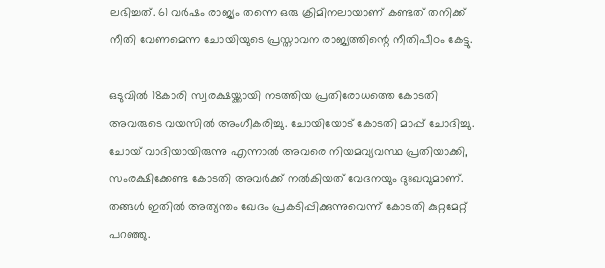ലഭിച്ചത്. 61 വര്‍ഷം രാജ്യം തന്നെ ഒരു ക്രിമിനലായാണ് കണ്ടത് തനിക്ക് നീതി വേണമെന്ന ചോയിയുടെ പ്രസ്താവന രാജ്യത്തിന്റെ നീതിപീഠം കേട്ടു.

ഒടുവില്‍ 18കാരി സ്വരക്ഷയ്ക്കായി നടത്തിയ പ്രതിരോധത്തെ കോടതി അവരുടെ വയസില്‍ അംഗീകരിച്ചു. ചോയിയോട് കോടതി മാപ്പ് ചോദിച്ചു. ചോയ് വാദിയായിരുന്നു എന്നാല്‍ അവരെ നിയമവ്യവസ്ഥ പ്രതിയാക്കി, സംരക്ഷിക്കേണ്ട കോടതി അവര്‍ക്ക് നല്‍കിയത് വേദനയും ദുഃഖവുമാണ്. തങ്ങള്‍ ഇതില്‍ അത്യന്തം ഖേദം പ്രകടിപ്പിക്കുന്നുവെന്ന് കോടതി കുറ്റമേറ്റ് പറഞ്ഞു.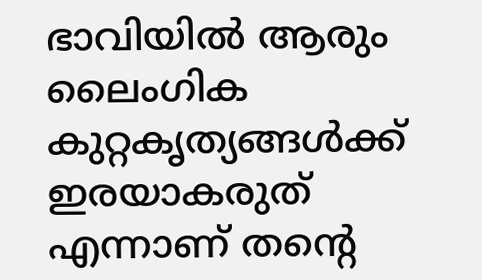ഭാവിയില്‍ ആരും ലൈംഗിക കുറ്റകൃത്യങ്ങള്‍ക്ക് ഇരയാകരുത് എന്നാണ് തന്റെ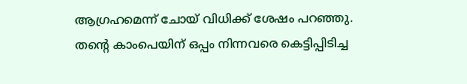ആഗ്രഹമെന്ന് ചോയ് വിധിക്ക് ശേഷം പറ‍ഞ്ഞു. തന്‍റെ കാംപെയിന് ഒപ്പം നിന്നവരെ കെട്ടിപ്പിടിച്ച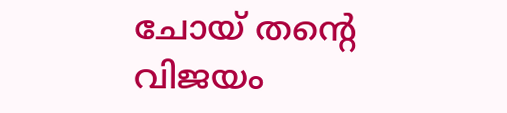ചോയ് തന്റെ വിജയം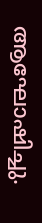ആഘോഷിച്ചു.